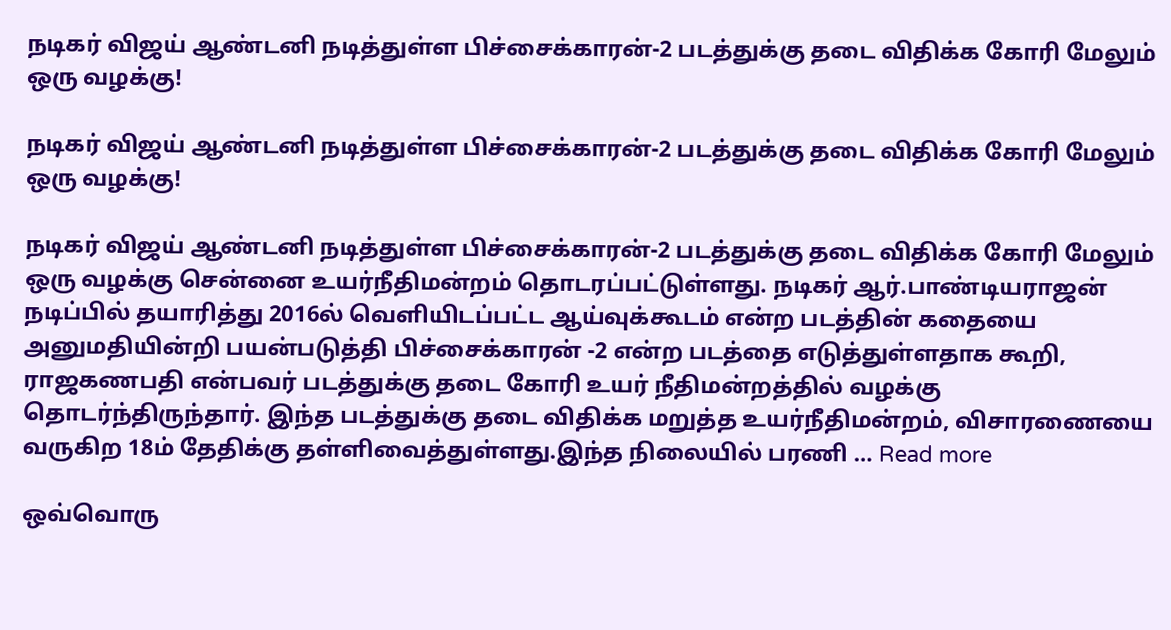நடிகர் விஜய் ஆண்டனி நடித்துள்ள பிச்சைக்காரன்-2 படத்துக்கு தடை விதிக்க கோரி மேலும் ஒரு வழக்கு!

நடிகர் விஜய் ஆண்டனி நடித்துள்ள பிச்சைக்காரன்-2 படத்துக்கு தடை விதிக்க கோரி மேலும் ஒரு வழக்கு!

நடிகர் விஜய் ஆண்டனி நடித்துள்ள பிச்சைக்காரன்-2 படத்துக்கு தடை விதிக்க கோரி மேலும் ஒரு வழக்கு சென்னை உயர்நீதிமன்றம் தொடரப்பட்டுள்ளது. நடிகர் ஆர்.பாண்டியராஜன் நடிப்பில் தயாரித்து 2016ல் வெளியிடப்பட்ட ஆய்வுக்கூடம் என்ற படத்தின் கதையை அனுமதியின்றி பயன்படுத்தி பிச்சைக்காரன் -2 என்ற படத்தை எடுத்துள்ளதாக கூறி, ராஜகணபதி என்பவர் படத்துக்கு தடை கோரி உயர் நீதிமன்றத்தில் வழக்கு தொடர்ந்திருந்தார். இந்த படத்துக்கு தடை விதிக்க மறுத்த உயர்நீதிமன்றம், விசாரணையை வருகிற 18ம் தேதிக்கு தள்ளிவைத்துள்ளது.இந்த நிலையில் பரணி … Read more

ஒவ்வொரு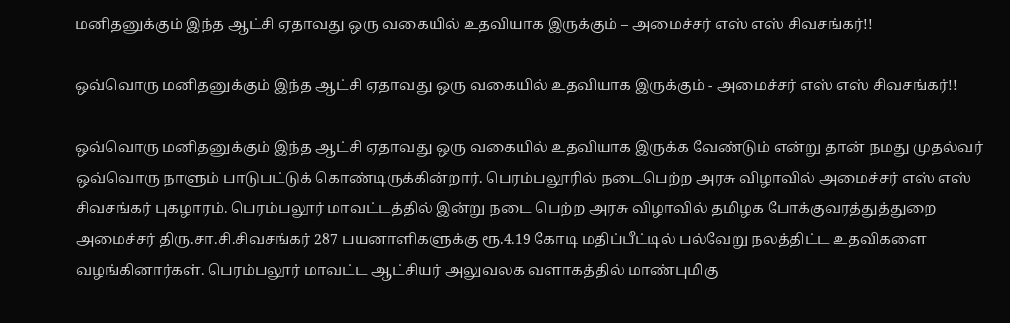மனிதனுக்கும் இந்த ஆட்சி ஏதாவது ஒரு வகையில் உதவியாக இருக்கும் – அமைச்சர் எஸ் எஸ் சிவசங்கர்!!

ஒவ்வொரு மனிதனுக்கும் இந்த ஆட்சி ஏதாவது ஒரு வகையில் உதவியாக இருக்கும் - அமைச்சர் எஸ் எஸ் சிவசங்கர்!!

ஒவ்வொரு மனிதனுக்கும் இந்த ஆட்சி ஏதாவது ஒரு வகையில் உதவியாக இருக்க வேண்டும் என்று தான் நமது முதல்வர் ஒவ்வொரு நாளும் பாடுபட்டுக் கொண்டிருக்கின்றார். பெரம்பலூரில் நடைபெற்ற அரசு விழாவில் அமைச்சர் எஸ் எஸ் சிவசங்கர் புகழாரம். பெரம்பலூர் மாவட்டத்தில் இன்று நடை பெற்ற அரசு விழாவில் தமிழக போக்குவரத்துத்துறை அமைச்சர் திரு.சா.சி.சிவசங்கர் 287 பயனாளிகளுக்கு ரூ.4.19 கோடி மதிப்பீட்டில் பல்வேறு நலத்திட்ட உதவிகளை வழங்கினார்கள். பெரம்பலூர் மாவட்ட ஆட்சியர் அலுவலக வளாகத்தில் மாண்புமிகு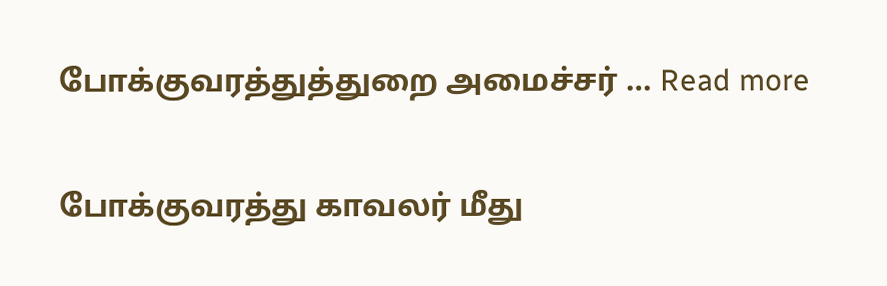போக்குவரத்துத்துறை அமைச்சர் … Read more

போக்குவரத்து காவலர் மீது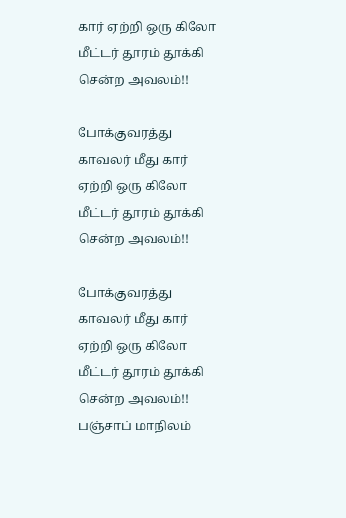கார் ஏற்றி ஒரு கிலோ மீட்டர் தூரம் தூக்கி சென்ற அவலம்!!

போக்குவரத்து காவலர் மீது கார் ஏற்றி ஒரு கிலோ மீட்டர் தூரம் தூக்கி சென்ற அவலம்!!

போக்குவரத்து காவலர் மீது கார் ஏற்றி ஒரு கிலோ மீட்டர் தூரம் தூக்கி சென்ற அவலம்!! பஞ்சாப் மாநிலம்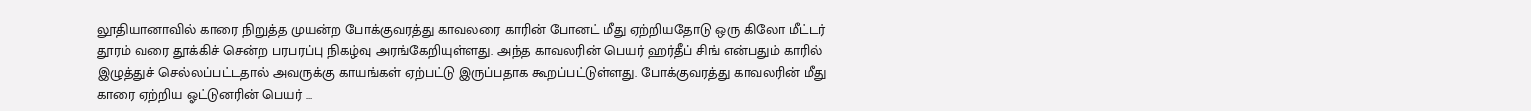லூதியானாவில் காரை நிறுத்த முயன்ற போக்குவரத்து காவலரை காரின் போனட் மீது ஏற்றியதோடு ஒரு கிலோ மீட்டர் தூரம் வரை தூக்கிச் சென்ற பரபரப்பு நிகழ்வு அரங்கேறியுள்ளது. அந்த காவலரின் பெயர் ஹர்தீப் சிங் என்பதும் காரில் இழுத்துச் செல்லப்பட்டதால் அவருக்கு காயங்கள் ஏற்பட்டு இருப்பதாக கூறப்பட்டுள்ளது. போக்குவரத்து காவலரின் மீது காரை ஏற்றிய ஓட்டுனரின் பெயர் …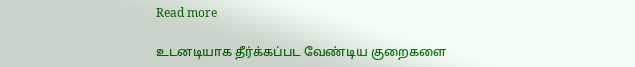Read more

உடனடியாக தீர்க்கப்பட வேண்டிய குறைகளை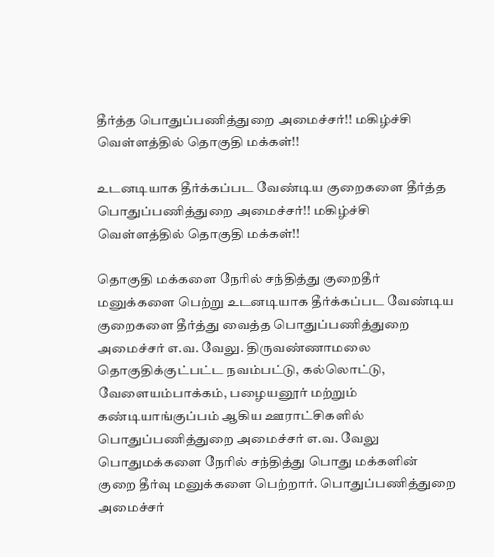தீர்த்த பொதுப்பணித்துறை அமைச்சர்!! மகிழ்ச்சி வெள்ளத்தில் தொகுதி மக்கள்!!

உடனடியாக தீர்க்கப்பட வேண்டிய குறைகளை தீர்த்த பொதுப்பணித்துறை அமைச்சர்!! மகிழ்ச்சி வெள்ளத்தில் தொகுதி மக்கள்!!

தொகுதி மக்களை நேரில் சந்தித்து குறைதீர் மனுக்களை பெற்று உடனடியாக தீர்க்கப்பட வேண்டிய குறைகளை தீர்த்து வைத்த பொதுப்பணித்துறை அமைச்சர் எ.வ. வேலு. திருவண்ணாமலை தொகுதிக்குட்பட்ட நவம்பட்டு, கல்லொட்டு, வேளையம்பாக்கம், பழையனூர் மற்றும் கண்டியாங்குப்பம் ஆகிய ஊராட்சிகளில் பொதுப்பணித்துறை அமைச்சர் எ.வ. வேலு பொதுமக்களை நேரில் சந்தித்து பொது மக்களின் குறை தீர்வு மனுக்களை பெற்றார். பொதுப்பணித்துறை அமைச்சர்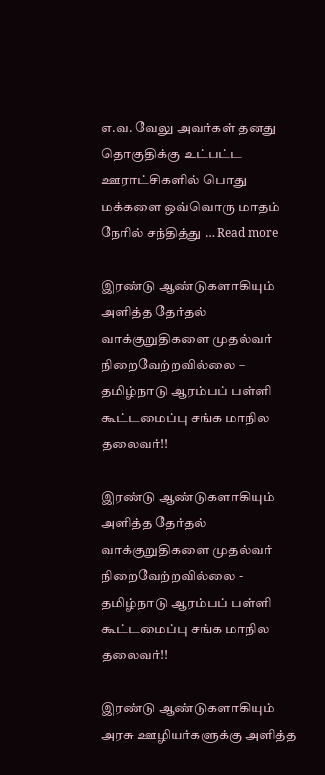எ.வ. வேலு அவர்கள் தனது தொகுதிக்கு உட்பட்ட ஊராட்சிகளில் பொது மக்களை ஒவ்வொரு மாதம் நேரில் சந்தித்து … Read more

இரண்டு ஆண்டுகளாகியும் அளித்த தேர்தல் வாக்குறுதிகளை முதல்வர் நிறைவேற்றவில்லை – தமிழ்நாடு ஆரம்பப் பள்ளி கூட்டமைப்பு சங்க மாநில தலைவர்!!

இரண்டு ஆண்டுகளாகியும் அளித்த தேர்தல் வாக்குறுதிகளை முதல்வர் நிறைவேற்றவில்லை - தமிழ்நாடு ஆரம்பப் பள்ளி கூட்டமைப்பு சங்க மாநில தலைவர்!!

இரண்டு ஆண்டுகளாகியும் அரசு ஊழியர்களுக்கு அளித்த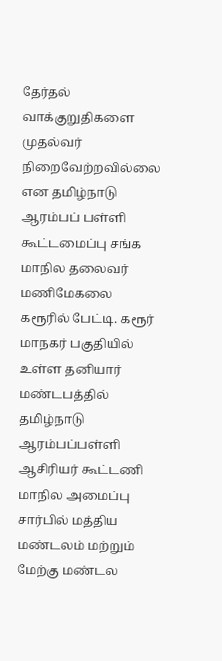தேர்தல் வாக்குறுதிகளை முதல்வர் நிறைவேற்றவில்லை என தமிழ்நாடு ஆரம்பப் பள்ளி கூட்டமைப்பு சங்க மாநில தலைவர் மணிமேகலை கரூரில் பேட்டி. கரூர் மாநகர் பகுதியில் உள்ள தனியார் மண்டபத்தில் தமிழ்நாடு ஆரம்பப்பள்ளி ஆசிரியர் கூட்டணி மாநில அமைப்பு சார்பில் மத்திய மண்டலம் மற்றும் மேற்கு மண்டல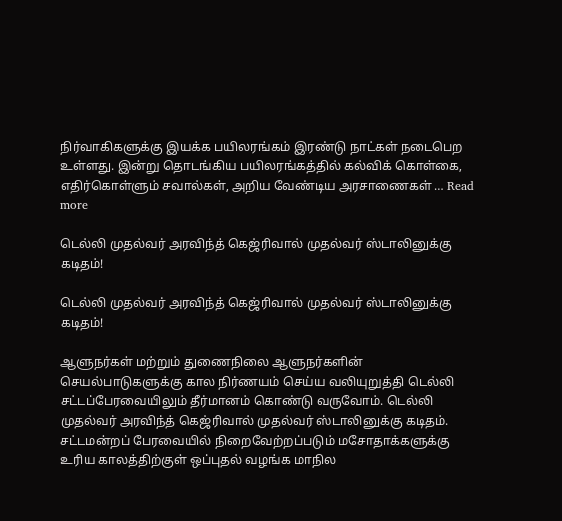நிர்வாகிகளுக்கு இயக்க பயிலரங்கம் இரண்டு நாட்கள் நடைபெற உள்ளது. இன்று தொடங்கிய பயிலரங்கத்தில் கல்விக் கொள்கை, எதிர்கொள்ளும் சவால்கள், அறிய வேண்டிய அரசாணைகள் … Read more

டெல்லி முதல்வர் அரவிந்த் கெஜ்ரிவால் முதல்வர் ஸ்டாலினுக்கு கடிதம்!

டெல்லி முதல்வர் அரவிந்த் கெஜ்ரிவால் முதல்வர் ஸ்டாலினுக்கு கடிதம்!

ஆளுநர்கள் மற்றும் துணைநிலை ஆளுநர்களின் செயல்பாடுகளுக்கு கால நிர்ணயம் செய்ய வலியுறுத்தி டெல்லி சட்டப்பேரவையிலும் தீர்மானம் கொண்டு வருவோம். டெல்லி முதல்வர் அரவிந்த் கெஜ்ரிவால் முதல்வர் ஸ்டாலினுக்கு கடிதம். சட்டமன்றப் பேரவையில் நிறைவேற்றப்படும் மசோதாக்களுக்கு உரிய காலத்திற்குள் ஒப்புதல் வழங்க மாநில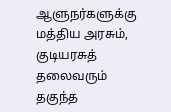ஆளுநர்களுக்கு மத்திய அரசும், குடியரசுத் தலைவரும் தகுந்த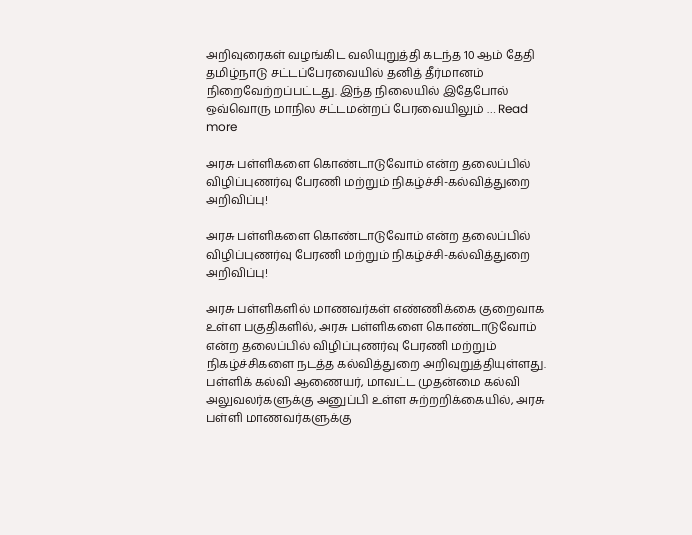அறிவுரைகள் வழங்கிட வலியுறுத்தி கடந்த 10 ஆம் தேதி தமிழ்நாடு சட்டப்பேரவையில் தனித் தீர்மானம் நிறைவேற்றப்பட்டது. இந்த நிலையில் இதேபோல் ஒவ்வொரு மாநில சட்டமன்றப் பேரவையிலும் … Read more

அரசு பள்ளிகளை கொண்டாடுவோம் என்ற தலைப்பில் விழிப்புணர்வு பேரணி மற்றும் நிகழ்ச்சி-கல்வித்துறை அறிவிப்பு!

அரசு பள்ளிகளை கொண்டாடுவோம் என்ற தலைப்பில் விழிப்புணர்வு பேரணி மற்றும் நிகழ்ச்சி-கல்வித்துறை அறிவிப்பு!

அரசு பள்ளிகளில் மாணவர்கள் எண்ணிக்கை குறைவாக உள்ள பகுதிகளில், அரசு பள்ளிகளை கொண்டாடுவோம் என்ற தலைப்பில் விழிப்புணர்வு பேரணி மற்றும் நிகழ்ச்சிகளை நடத்த கல்வித்துறை அறிவுறுத்தியுள்ளது. பள்ளிக் கல்வி ஆணையர், மாவட்ட முதன்மை கல்வி அலுவலர்களுக்கு அனுப்பி உள்ள சுற்றறிக்கையில், அரசு பள்ளி மாணவர்களுக்கு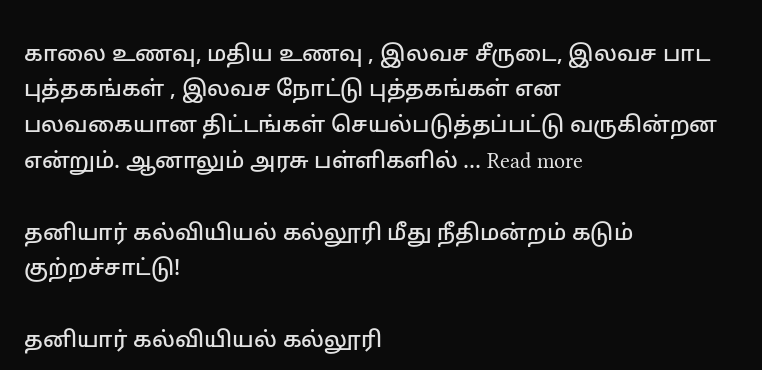காலை உணவு, மதிய உணவு , இலவச சீருடை, இலவச பாட புத்தகங்கள் , இலவச நோட்டு புத்தகங்கள் என பலவகையான திட்டங்கள் செயல்படுத்தப்பட்டு வருகின்றன என்றும். ஆனாலும் அரசு பள்ளிகளில் … Read more

தனியார் கல்வியியல் கல்லூரி மீது நீதிமன்றம் கடும் குற்றச்சாட்டு!

தனியார் கல்வியியல் கல்லூரி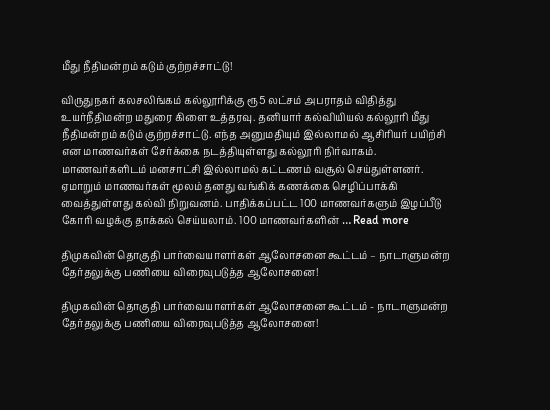மீது நீதிமன்றம் கடும் குற்றச்சாட்டு!

விருதுநகர் கலசலிங்கம் கல்லூரிக்கு ரூ5 லட்சம் அபராதம் விதித்து உயர்நீதிமன்ற மதுரை கிளை உத்தரவு. தனியார் கல்வியியல் கல்லூரி மீது நீதிமன்றம் கடும் குற்றச்சாட்டு. எந்த அனுமதியும் இல்லாமல் ஆசிரியர் பயிற்சி என மாணவர்கள் சேர்க்கை நடத்தியுள்ளது கல்லூரி நிர்வாகம். மாணவர்களிடம் மனசாட்சி இல்லாமல் கட்டணம் வசூல் செய்துள்ளனர். ஏமாறும் மாணவர்கள் மூலம் தனது வங்கிக் கணக்கை செழிப்பாக்கி வைத்துள்ளது கல்வி நிறுவனம். பாதிக்கப்பட்ட 100 மாணவர்களும் இழப்பீடு கோரி வழக்கு தாக்கல் செய்யலாம். 100 மாணவர்களின் … Read more

திமுகவின் தொகுதி பார்வையாளர்கள் ஆலோசனை கூட்டம் – நாடாளுமன்ற தேர்தலுக்கு பணியை விரைவுபடுத்த ஆலோசனை!

திமுகவின் தொகுதி பார்வையாளர்கள் ஆலோசனை கூட்டம் - நாடாளுமன்ற தேர்தலுக்கு பணியை விரைவுபடுத்த ஆலோசனை!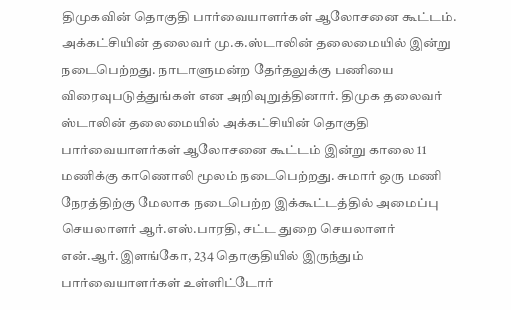திமுகவின் தொகுதி பார்வையாளர்கள் ஆலோசனை கூட்டம். அக்கட்சியின் தலைவர் மு.க.ஸ்டாலின் தலைமையில் இன்று நடைபெற்றது. நாடாளுமன்ற தேர்தலுக்கு பணியை விரைவுபடுத்துங்கள் என அறிவுறுத்தினார். திமுக தலைவர் ஸ்டாலின் தலைமையில் அக்கட்சியின் தொகுதி பார்வையாளர்கள் ஆலோசனை கூட்டம் இன்று காலை 11 மணிக்கு காணொலி மூலம் நடைபெற்றது. சுமார் ஒரு மணி நேரத்திற்கு மேலாக நடைபெற்ற இக்கூட்டத்தில் அமைப்பு செயலாளர் ஆர்.எஸ்.பாரதி, சட்ட துறை செயலாளர் என்.ஆர்.இளங்கோ, 234 தொகுதியில் இருந்தும் பார்வையாளர்கள் உள்ளிட்டோர்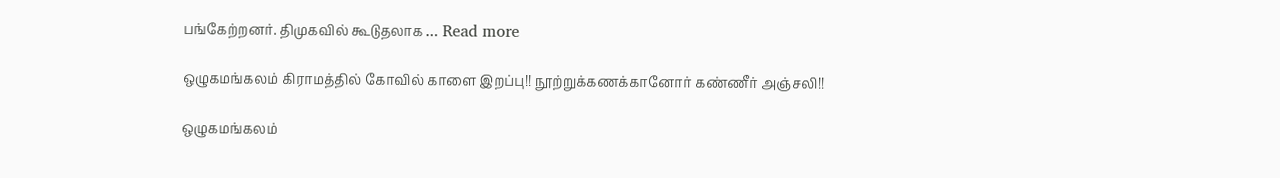பங்கேற்றனர். திமுகவில் கூடுதலாக … Read more

ஒழுகமங்கலம் கிராமத்தில் கோவில் காளை இறப்பு!! நூற்றுக்கணக்கானோர் கண்ணீர் அஞ்சலி!!

ஒழுகமங்கலம்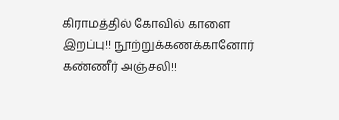கிராமத்தில் கோவில் காளை இறப்பு!! நூற்றுக்கணக்கானோர் கண்ணீர் அஞ்சலி!!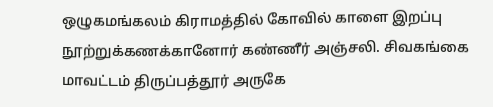ஒழுகமங்கலம் கிராமத்தில் கோவில் காளை இறப்பு நூற்றுக்கணக்கானோர் கண்ணீர் அஞ்சலி. சிவகங்கை மாவட்டம் திருப்பத்தூர் அருகே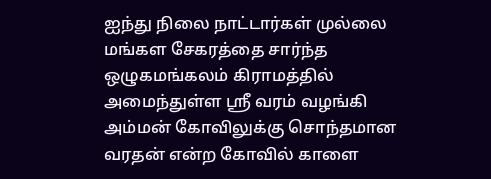ஐந்து நிலை நாட்டார்கள் முல்லை மங்கள சேகரத்தை சார்ந்த ஒழுகமங்கலம் கிராமத்தில் அமைந்துள்ள ஸ்ரீ வரம் வழங்கி அம்மன் கோவிலுக்கு சொந்தமான வரதன் என்ற கோவில் காளை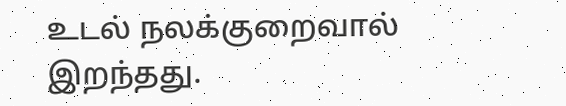உடல் நலக்குறைவால் இறந்தது.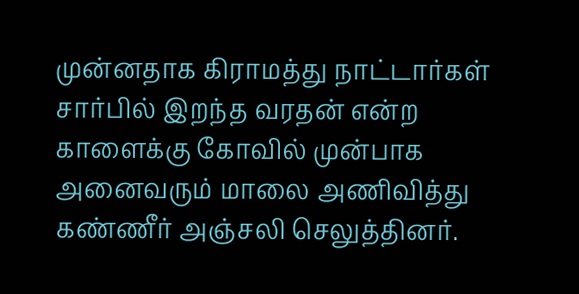முன்னதாக கிராமத்து நாட்டார்கள் சார்பில் இறந்த வரதன் என்ற காளைக்கு கோவில் முன்பாக அனைவரும் மாலை அணிவித்து கண்ணீர் அஞ்சலி செலுத்தினர்.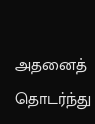அதனைத் தொடர்ந்து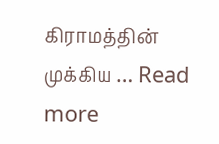கிராமத்தின் முக்கிய … Read more